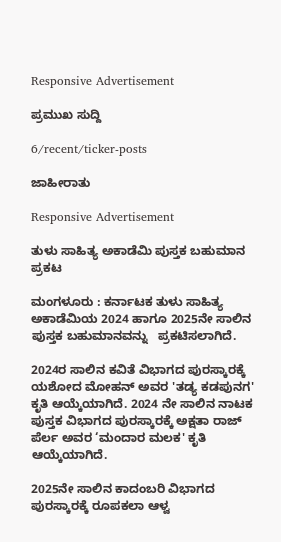Responsive Advertisement

ಪ್ರಮುಖ ಸುದ್ದಿ

6/recent/ticker-posts

ಜಾಹೀರಾತು

Responsive Advertisement

ತುಳು ಸಾಹಿತ್ಯ ಅಕಾಡೆಮಿ ಪುಸ್ತಕ ಬಹುಮಾನ ಪ್ರಕಟ

ಮಂಗಳೂರು : ಕರ್ನಾಟಕ ತುಳು ಸಾಹಿತ್ಯ ಅಕಾಡೆಮಿಯ 2024 ಹಾಗೂ 2025ನೇ ಸಾಲಿನ ಪುಸ್ತಕ ಬಹುಮಾನವನ್ನು   ಪ್ರಕಟಿಸಲಾಗಿದೆ.

2024ರ ಸಾಲಿನ ಕವಿತೆ ವಿಭಾಗದ ಪುರಸ್ಕಾರಕ್ಕೆ  ಯಶೋದ ಮೋಹನ್ ಅವರ 'ತಡ್ಯ ಕಡಪುನಗ' ಕೃತಿ ಆಯ್ಕೆಯಾಗಿದೆ. 2024 ನೇ ಸಾಲಿನ ನಾಟಕ ಪುಸ್ತಕ ವಿಭಾಗದ ಪುರಸ್ಕಾರಕ್ಕೆ ಅಕ್ಷತಾ ರಾಜ್ ಪೆರ್ಲ ಅವರ ‘ಮಂದಾರ ಮಲಕ' ಕೃತಿ ಆಯ್ಕೆಯಾಗಿದೆ.

2025ನೇ ಸಾಲಿನ ಕಾದಂಬರಿ ವಿಭಾಗದ ಪುರಸ್ಕಾರಕ್ಕೆ ರೂಪಕಲಾ ಆಳ್ವ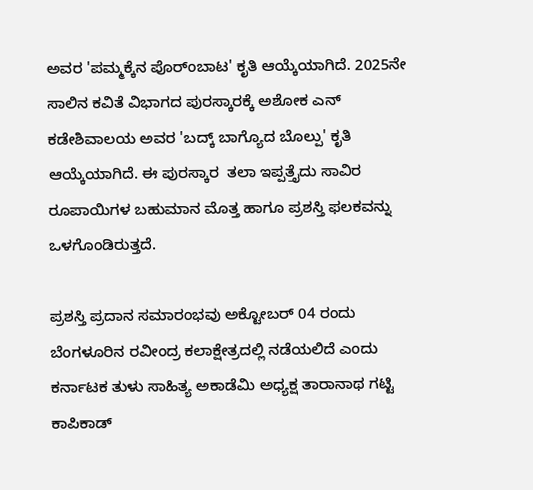ಅವರ 'ಪಮ್ಮಕ್ಕೆನ ಪೊರ್ಂಬಾಟ' ಕೃತಿ ಆಯ್ಕೆಯಾಗಿದೆ. 2025ನೇ ಸಾಲಿನ ಕವಿತೆ ವಿಭಾಗದ ಪುರಸ್ಕಾರಕ್ಕೆ ಅಶೋಕ ಎನ್ ಕಡೇಶಿವಾಲಯ ಅವರ 'ಬದ್ಕ್ ಬಾಗ್ಯೊದ ಬೊಲ್ಪು' ಕೃತಿ ಆಯ್ಕೆಯಾಗಿದೆ. ಈ ಪುರಸ್ಕಾರ  ತಲಾ ಇಪ್ಪತ್ತೈದು ಸಾವಿರ ರೂಪಾಯಿಗಳ ಬಹುಮಾನ ಮೊತ್ತ ಹಾಗೂ ಪ್ರಶಸ್ತಿ ಫಲಕವನ್ನು ಒಳಗೊಂಡಿರುತ್ತದೆ.

ಪ್ರಶಸ್ತಿ ಪ್ರದಾನ ಸಮಾರಂಭವು ಅಕ್ಟೋಬರ್ 04 ರಂದು ಬೆಂಗಳೂರಿನ ರವೀಂದ್ರ ಕಲಾಕ್ಷೇತ್ರದಲ್ಲಿ ನಡೆಯಲಿದೆ ಎಂದು ಕರ್ನಾಟಕ ತುಳು ಸಾಹಿತ್ಯ ಅಕಾಡೆಮಿ ಅಧ್ಯಕ್ಷ ತಾರಾನಾಥ ಗಟ್ಟಿ ಕಾಪಿಕಾಡ್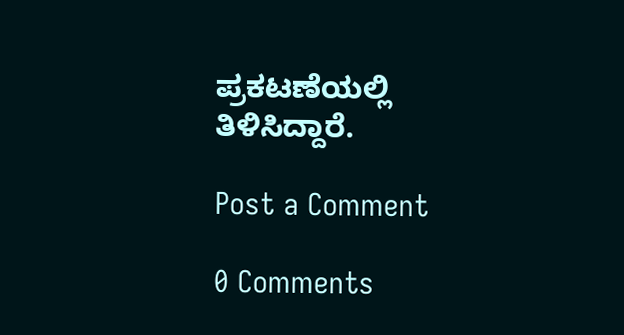ಪ್ರಕಟಣೆಯಲ್ಲಿ ತಿಳಿಸಿದ್ದಾರೆ.

Post a Comment

0 Comments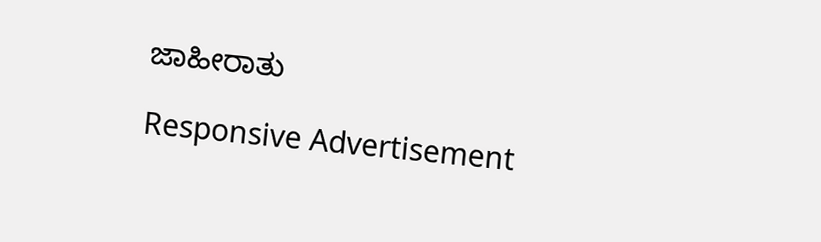ಜಾಹೀರಾತು

Responsive Advertisement